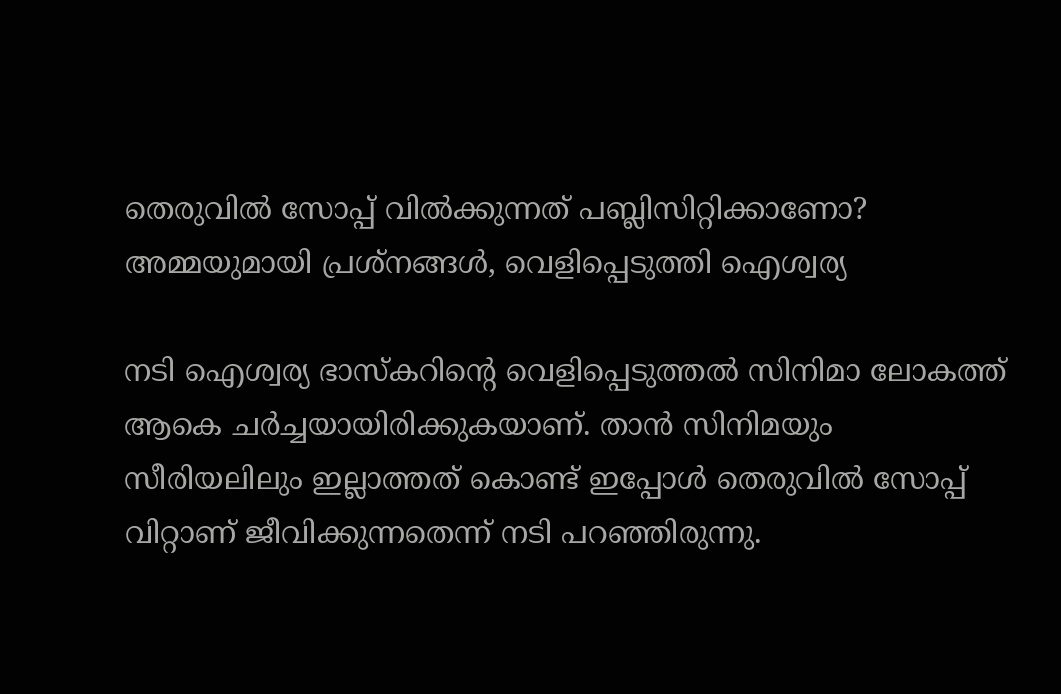തെരുവില്‍ സോപ്പ് വില്‍ക്കുന്നത് പബ്ലിസിറ്റിക്കാണോ? അമ്മയുമായി പ്രശ്‌നങ്ങള്‍, വെളിപ്പെടുത്തി ഐശ്വര്യ

നടി ഐശ്വര്യ ഭാസ്‌കറിന്റെ വെളിപ്പെടുത്തല്‍ സിനിമാ ലോകത്ത് ആകെ ചര്‍ച്ചയായിരിക്കുകയാണ്. താന്‍ സിനിമയും സീരിയലിലും ഇല്ലാത്തത് കൊണ്ട് ഇപ്പോള്‍ തെരുവില്‍ സോപ്പ് വിറ്റാണ് ജീവിക്കുന്നതെന്ന് നടി പറഞ്ഞിരുന്നു.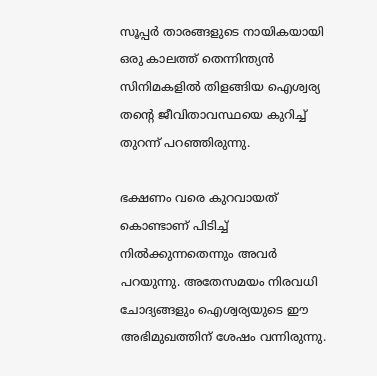സൂപ്പര്‍ താരങ്ങളുടെ നായികയായി ഒരു കാലത്ത് തെന്നിന്ത്യന്‍ സിനിമകളില്‍ തിളങ്ങിയ ഐശ്വര്യ തന്റെ ജീവിതാവസ്ഥയെ കുറിച്ച് തുറന്ന് പറഞ്ഞിരുന്നു.

ഭക്ഷണം വരെ കുറവായത് കൊണ്ടാണ് പിടിച്ച് നില്‍ക്കുന്നതെന്നും അവര്‍ പറയുന്നു. അതേസമയം നിരവധി ചോദ്യങ്ങളും ഐശ്വര്യയുടെ ഈ അഭിമുഖത്തിന് ശേഷം വന്നിരുന്നു.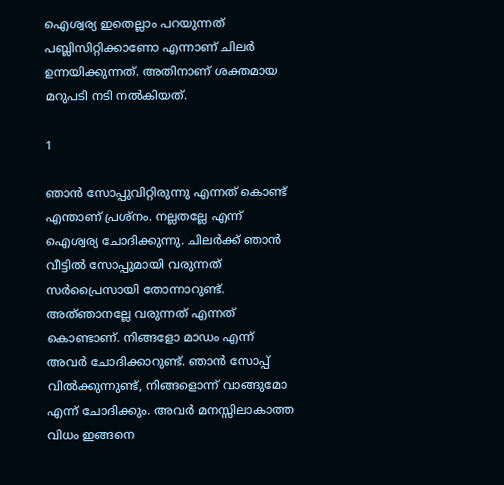ഐശ്വര്യ ഇതെല്ലാം പറയുന്നത് പബ്ലിസിറ്റിക്കാണോ എന്നാണ് ചിലര്‍ ഉന്നയിക്കുന്നത്. അതിനാണ് ശക്തമായ മറുപടി നടി നല്‍കിയത്.

1

ഞാന്‍ സോപ്പുവിറ്റിരുന്നു എന്നത് കൊണ്ട് എന്താണ് പ്രശ്‌നം. നല്ലതല്ലേ എന്ന് ഐശ്വര്യ ചോദിക്കുന്നു. ചിലര്‍ക്ക് ഞാന്‍ വീട്ടില്‍ സോപ്പുമായി വരുന്നത് സര്‍പ്രൈസായി തോന്നാറുണ്ട്. അത്ഞാനല്ലേ വരുന്നത് എന്നത് കൊണ്ടാണ്. നിങ്ങളോ മാഡം എന്ന് അവര്‍ ചോദിക്കാറുണ്ട്. ഞാന്‍ സോപ്പ് വില്‍ക്കുന്നുണ്ട്, നിങ്ങളൊന്ന് വാങ്ങുമോ എന്ന് ചോദിക്കും. അവര്‍ മനസ്സിലാകാത്ത വിധം ഇങ്ങനെ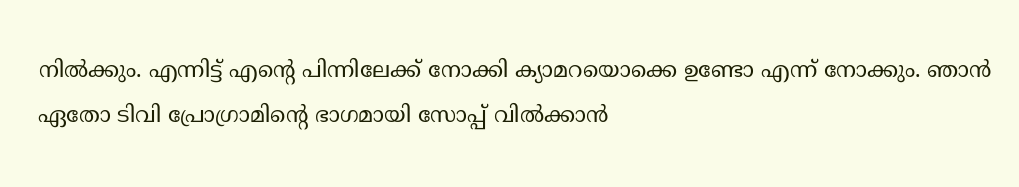നില്‍ക്കും. എന്നിട്ട് എന്റെ പിന്നിലേക്ക് നോക്കി ക്യാമറയൊക്കെ ഉണ്ടോ എന്ന് നോക്കും. ഞാന്‍ ഏതോ ടിവി പ്രോഗ്രാമിന്റെ ഭാഗമായി സോപ്പ് വില്‍ക്കാന്‍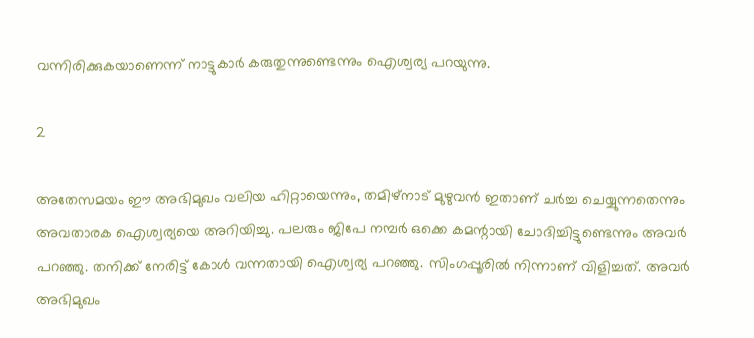വന്നിരിക്കുകയാണെന്ന് നാട്ടുകാര്‍ കരുതുന്നുണ്ടെന്നും ഐശ്വര്യ പറയുന്നു.

2

അതേസമയം ഈ അഭിമുഖം വലിയ ഹിറ്റായെന്നും, തമിഴ്‌നാട് മുഴുവന്‍ ഇതാണ് ചര്‍ച്ച ചെയ്യുന്നതെന്നും അവതാരക ഐശ്വര്യയെ അറിയിച്ചു. പലരും ജിപേ നമ്പര്‍ ഒക്കെ കമന്റായി ചോദിച്ചിട്ടുണ്ടെന്നും അവര്‍ പറഞ്ഞു. തനിക്ക് നേരിട്ട് കോള്‍ വന്നതായി ഐശ്വര്യ പറഞ്ഞു. സിംഗപ്പൂരില്‍ നിന്നാണ് വിളിച്ചത്. അവര്‍ അഭിമുഖം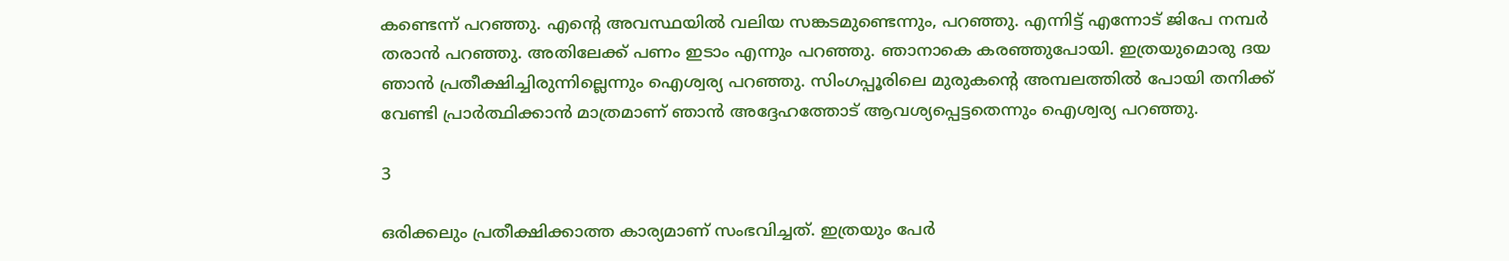കണ്ടെന്ന് പറഞ്ഞു. എന്റെ അവസ്ഥയില്‍ വലിയ സങ്കടമുണ്ടെന്നും, പറഞ്ഞു. എന്നിട്ട് എന്നോട് ജിപേ നമ്പര്‍ തരാന്‍ പറഞ്ഞു. അതിലേക്ക് പണം ഇടാം എന്നും പറഞ്ഞു. ഞാനാകെ കരഞ്ഞുപോയി. ഇത്രയുമൊരു ദയ ഞാന്‍ പ്രതീക്ഷിച്ചിരുന്നില്ലെന്നും ഐശ്വര്യ പറഞ്ഞു. സിംഗപ്പൂരിലെ മുരുകന്റെ അമ്പലത്തില്‍ പോയി തനിക്ക് വേണ്ടി പ്രാര്‍ത്ഥിക്കാന്‍ മാത്രമാണ് ഞാന്‍ അദ്ദേഹത്തോട് ആവശ്യപ്പെട്ടതെന്നും ഐശ്വര്യ പറഞ്ഞു.

3

ഒരിക്കലും പ്രതീക്ഷിക്കാത്ത കാര്യമാണ് സംഭവിച്ചത്. ഇത്രയും പേര്‍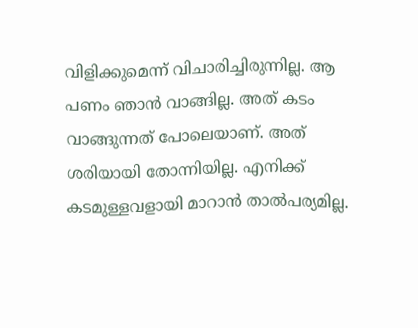വിളിക്കുമെന്ന് വിചാരിച്ചിരുന്നില്ല. ആ പണം ഞാന്‍ വാങ്ങില്ല. അത് കടം വാങ്ങുന്നത് പോലെയാണ്. അത് ശരിയായി തോന്നിയില്ല. എനിക്ക് കടമുള്ളവളായി മാറാന്‍ താല്‍പര്യമില്ല.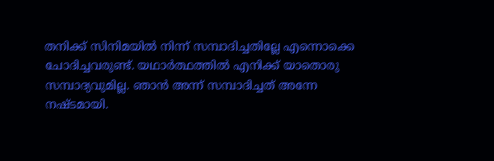തനിക്ക് സിനിമയില്‍ നിന്ന് സമ്പാദിച്ചതില്ലേ എന്നൊക്കെ ചോദിച്ചവരുണ്ട്. യഥാര്‍ത്ഥത്തില്‍ എനിക്ക് യാതൊരു സമ്പാദ്യവുമില്ല. ഞാന്‍ അന്ന് സമ്പാദിച്ചത് അന്നേ നഷ്ടമായി.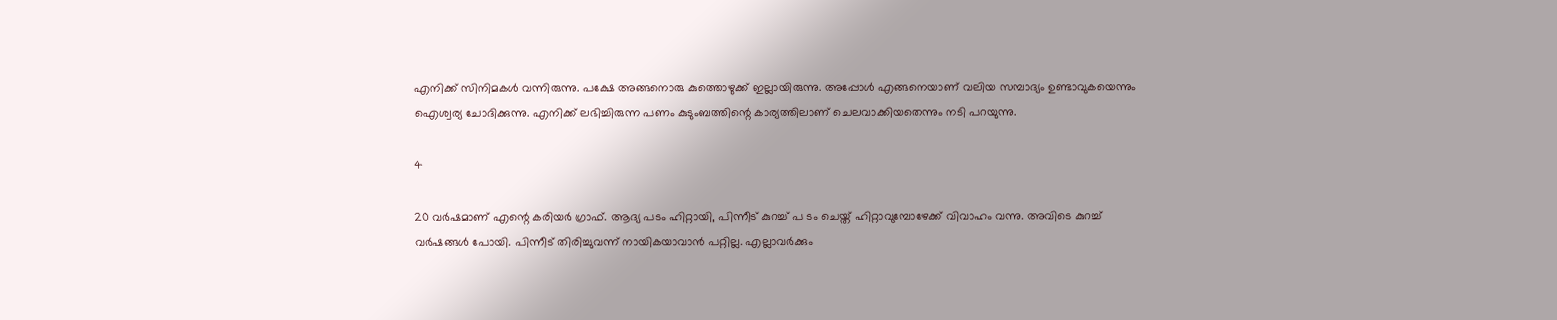എനിക്ക് സിനിമകള്‍ വന്നിരുന്നു. പക്ഷേ അങ്ങനൊരു കുത്തൊഴുക്ക് ഇല്ലായിരുന്നു. അപ്പോള്‍ എങ്ങനെയാണ് വലിയ സമ്പാദ്യം ഉണ്ടാവുകയെന്നും ഐശ്വര്യ ചോദിക്കുന്നു. എനിക്ക് ലഭിച്ചിരുന്ന പണം കുടുംബത്തിന്റെ കാര്യത്തിലാണ് ചെലവാക്കിയതെന്നും നടി പറയുന്നു.

4

20 വര്‍ഷമാണ് എന്റെ കരിയര്‍ ഗ്രാഫ്. ആദ്യ പടം ഹിറ്റായി, പിന്നീട് കുറച്ച് പ ടം ചെയ്ത് ഹിറ്റാവുമ്പോഴേക്ക് വിവാഹം വന്നു. അവിടെ കുറച്ച് വര്‍ഷങ്ങള്‍ പോയി. പിന്നീട് തിരിച്ചുവന്ന് നായികയാവാന്‍ പറ്റില്ല. എല്ലാവര്‍ക്കും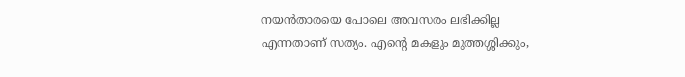നയന്‍താരയെ പോലെ അവസരം ലഭിക്കില്ല എന്നതാണ് സത്യം. എന്റെ മകളും മുത്തശ്ശിക്കും,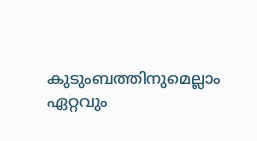കുടുംബത്തിനുമെല്ലാം ഏറ്റവും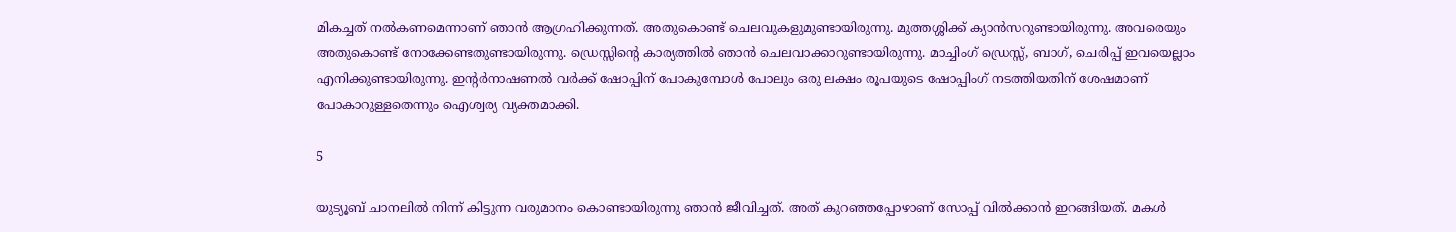മികച്ചത് നല്‍കണമെന്നാണ് ഞാന്‍ ആഗ്രഹിക്കുന്നത്. അതുകൊണ്ട് ചെലവുകളുമുണ്ടായിരുന്നു. മുത്തശ്ശിക്ക് ക്യാന്‍സറുണ്ടായിരുന്നു. അവരെയും അതുകൊണ്ട് നോക്കേണ്ടതുണ്ടായിരുന്നു. ഡ്രെസ്സിന്റെ കാര്യത്തില്‍ ഞാന്‍ ചെലവാക്കാറുണ്ടായിരുന്നു. മാച്ചിംഗ് ഡ്രെസ്സ്, ബാഗ്, ചെരിപ്പ് ഇവയെല്ലാം എനിക്കുണ്ടായിരുന്നു. ഇന്റര്‍നാഷണല്‍ വര്‍ക്ക് ഷോപ്പിന് പോകുമ്പോള്‍ പോലും ഒരു ലക്ഷം രൂപയുടെ ഷോപ്പിംഗ് നടത്തിയതിന് ശേഷമാണ് പോകാറുള്ളതെന്നും ഐശ്വര്യ വ്യക്തമാക്കി.

5

യുട്യൂബ് ചാനലില്‍ നിന്ന് കിട്ടുന്ന വരുമാനം കൊണ്ടായിരുന്നു ഞാന്‍ ജീവിച്ചത്. അത് കുറഞ്ഞപ്പോഴാണ് സോപ്പ് വില്‍ക്കാന്‍ ഇറങ്ങിയത്. മകള്‍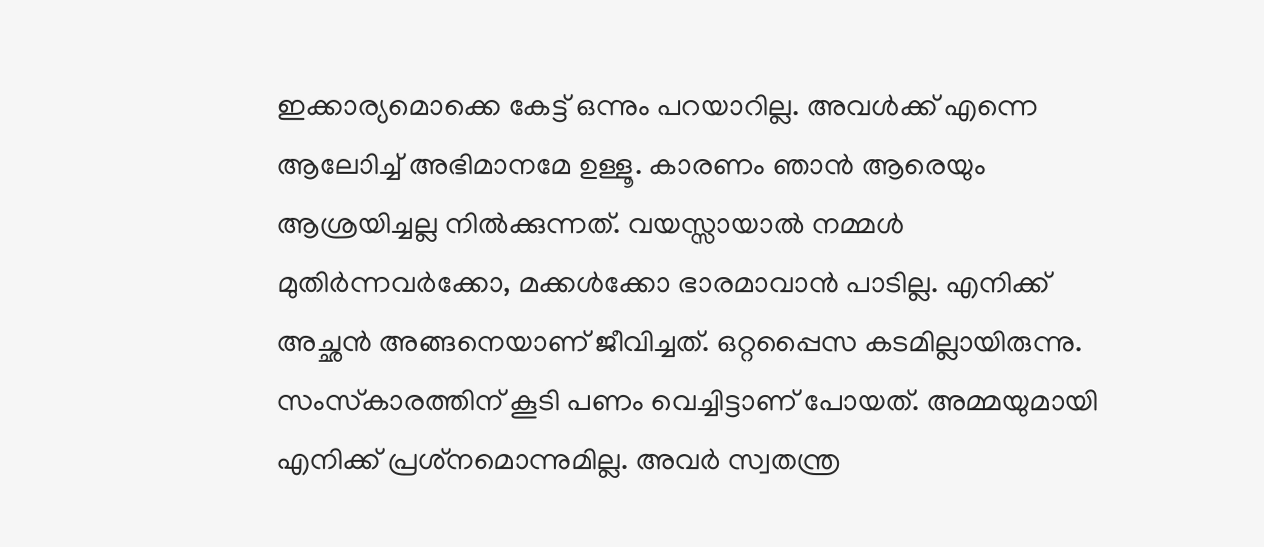ഇക്കാര്യമൊക്കെ കേട്ട് ഒന്നും പറയാറില്ല. അവള്‍ക്ക് എന്നെ ആലോിച്ച് അഭിമാനമേ ഉള്ളൂ. കാരണം ഞാന്‍ ആരെയും ആശ്രയിച്ചല്ല നില്‍ക്കുന്നത്. വയസ്സായാല്‍ നമ്മള്‍ മുതിര്‍ന്നവര്‍ക്കോ, മക്കള്‍ക്കോ ഭാരമാവാന്‍ പാടില്ല. എനിക്ക് അച്ഛന്‍ അങ്ങനെയാണ് ജീവിച്ചത്. ഒറ്റപ്പൈസ കടമില്ലായിരുന്നു. സംസ്‌കാരത്തിന് കൂടി പണം വെച്ചിട്ടാണ് പോയത്. അമ്മയുമായി എനിക്ക് പ്രശ്‌നമൊന്നുമില്ല. അവര്‍ സ്വതന്ത്ര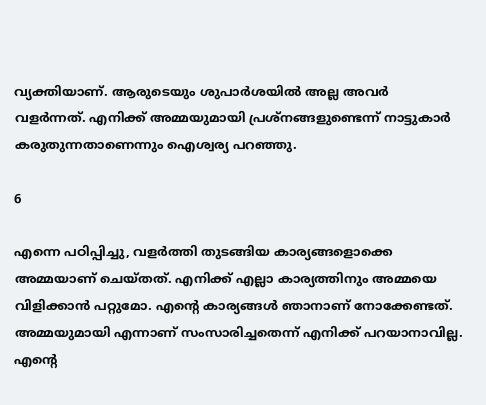വ്യക്തിയാണ്. ആരുടെയും ശുപാര്‍ശയില്‍ അല്ല അവര്‍ വളര്‍ന്നത്. എനിക്ക് അമ്മയുമായി പ്രശ്‌നങ്ങളുണ്ടെന്ന് നാട്ടുകാര്‍ കരുതുന്നതാണെന്നും ഐശ്വര്യ പറഞ്ഞു.

6

എന്നെ പഠിപ്പിച്ചു, വളര്‍ത്തി തുടങ്ങിയ കാര്യങ്ങളൊക്കെ അമ്മയാണ് ചെയ്തത്. എനിക്ക് എല്ലാ കാര്യത്തിനും അമ്മയെ വിളിക്കാന്‍ പറ്റുമോ. എന്റെ കാര്യങ്ങള്‍ ഞാനാണ് നോക്കേണ്ടത്. അമ്മയുമായി എന്നാണ് സംസാരിച്ചതെന്ന് എനിക്ക് പറയാനാവില്ല. എന്റെ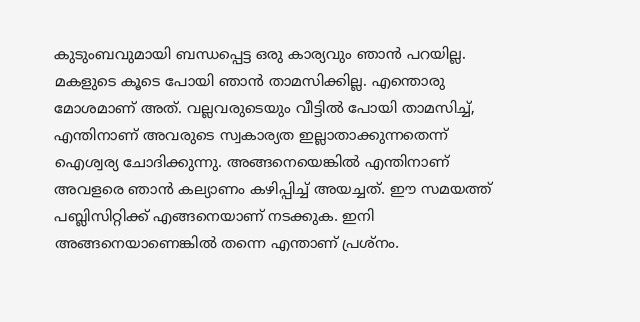കുടുംബവുമായി ബന്ധപ്പെട്ട ഒരു കാര്യവും ഞാന്‍ പറയില്ല. മകളുടെ കൂടെ പോയി ഞാന്‍ താമസിക്കില്ല. എന്തൊരു മോശമാണ് അത്. വല്ലവരുടെയും വീട്ടില്‍ പോയി താമസിച്ച്, എന്തിനാണ് അവരുടെ സ്വകാര്യത ഇല്ലാതാക്കുന്നതെന്ന് ഐശ്വര്യ ചോദിക്കുന്നു. അങ്ങനെയെങ്കില്‍ എന്തിനാണ് അവളരെ ഞാന്‍ കല്യാണം കഴിപ്പിച്ച് അയച്ചത്. ഈ സമയത്ത് പബ്ലിസിറ്റിക്ക് എങ്ങനെയാണ് നടക്കുക. ഇനി അങ്ങനെയാണെങ്കില്‍ തന്നെ എന്താണ് പ്രശ്‌നം.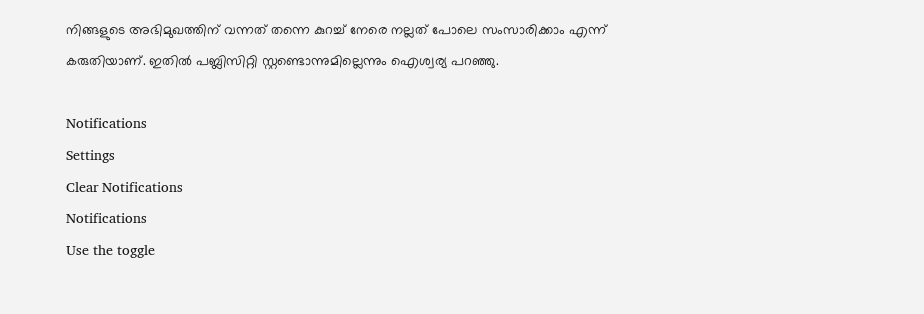നിങ്ങളുടെ അഭിമുഖത്തിന് വന്നത് തന്നെ കുറച്ച് നേരെ നല്ലത് പോലെ സംസാരിക്കാം എന്ന് കരുതിയാണ്. ഇതില്‍ പബ്ലിസിറ്റി സ്റ്റണ്ടൊന്നുമില്ലെന്നും ഐശ്വര്യ പറഞ്ഞു.

Notifications
Settings
Clear Notifications
Notifications
Use the toggle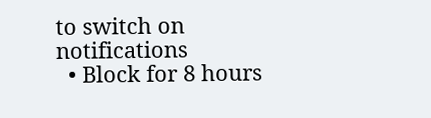to switch on notifications
  • Block for 8 hours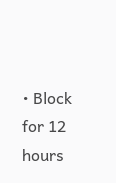• Block for 12 hours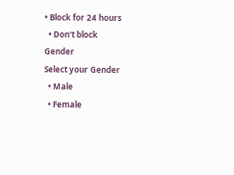• Block for 24 hours
  • Don't block
Gender
Select your Gender
  • Male
  • Female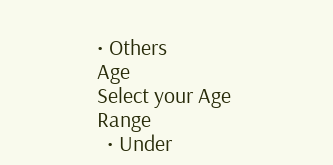• Others
Age
Select your Age Range
  • Under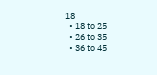18
  • 18 to 25
  • 26 to 35
  • 36 to 45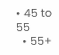• 45 to 55
  • 55+